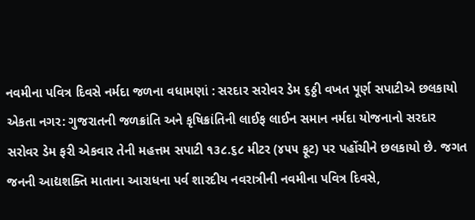નવમીના પવિત્ર દિવસે નર્મદા જળના વધામણાં : સરદાર સરોવર ડેમ ૬ઠ્ઠી વખત પૂર્ણ સપાટીએ છલકાયો
એકતા નગર: ગુજરાતની જળક્રાંતિ અને કૃષિક્રાંતિની લાઈફ લાઈન સમાન નર્મદા યોજનાનો સરદાર સરોવર ડેમ ફરી એકવાર તેની મહત્તમ સપાટી ૧૩૮.૬૮ મીટર (૪૫૫ ફૂટ) પર પહોંચીને છલકાયો છે. જગત જનની આદ્યશક્તિ માતાના આરાધના પર્વ શારદીય નવરાત્રીની નવમીના પવિત્ર દિવસે,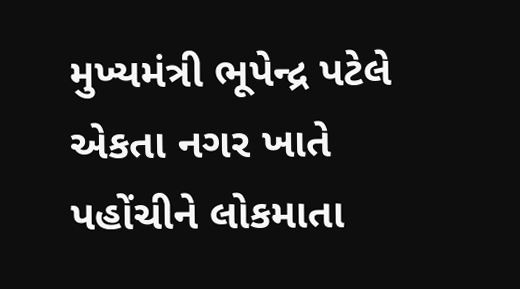મુખ્યમંત્રી ભૂપેન્દ્ર પટેલે એકતા નગર ખાતે પહોંચીને લોકમાતા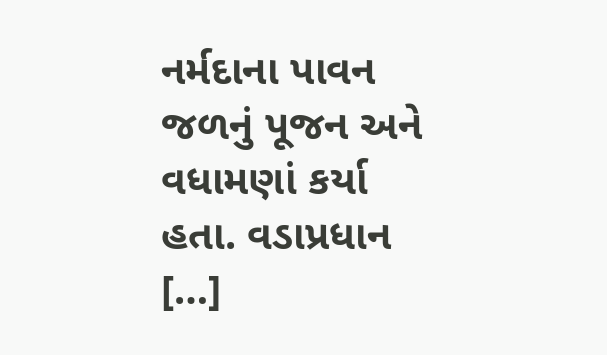નર્મદાના પાવન જળનું પૂજન અને વધામણાં કર્યા હતા. વડાપ્રધાન […]